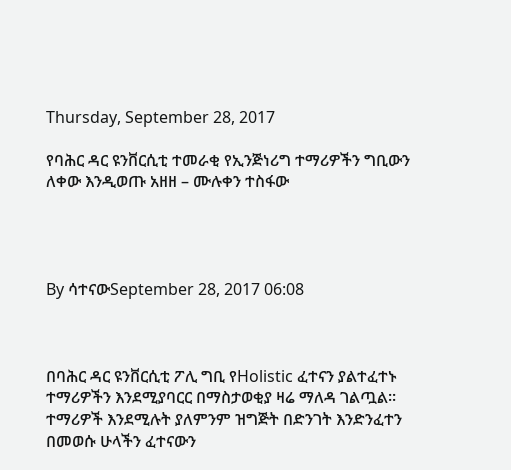Thursday, September 28, 2017

የባሕር ዳር ዩንቨርሲቲ ተመራቂ የኢንጅነሪግ ተማሪዎችን ግቢውን ለቀው እንዲወጡ አዘዘ – ሙሉቀን ተስፋው




By ሳተናውSeptember 28, 2017 06:08



በባሕር ዳር ዩንቨርሲቲ ፖሊ ግቢ የHolistic ፈተናን ያልተፈተኑ ተማሪዎችን እንደሚያባርር በማስታወቂያ ዛሬ ማለዳ ገልጧል፡፡ ተማሪዎች እንደሚሉት ያለምንም ዝግጅት በድንገት እንድንፈተን በመወሱ ሁላችን ፈተናውን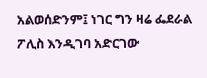አልወሰድንም፤ ነገር ግን ዛሬ ፌደራል ፖሊስ እንዲገባ አድርገው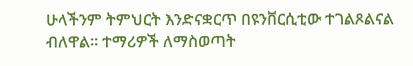ሁላችንም ትምህርት እንድናቋርጥ በዩንቨርሲቲው ተገልጾልናል ብለዋል፡፡ ተማሪዎች ለማስወጣት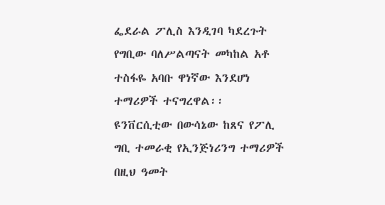ፌደራል ፖሊስ እንዲገባ ካደረጉት የግቢው ባለሥልጣናት መካከል አቶ ተስፋዬ አባቡ ዋነኛው እንደሆነ ተማሪዎች ተናግረዋል፡፡
ዩንቨርሲቲው በውሳኔው ከጸና የፖሊ ግቢ ተመራቂ የኢንጅነሪንግ ተማሪዎች በዚህ ዓመት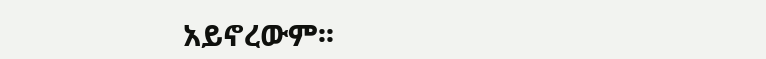አይኖረውም፡፡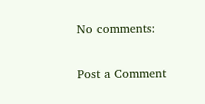No comments:

Post a Comment